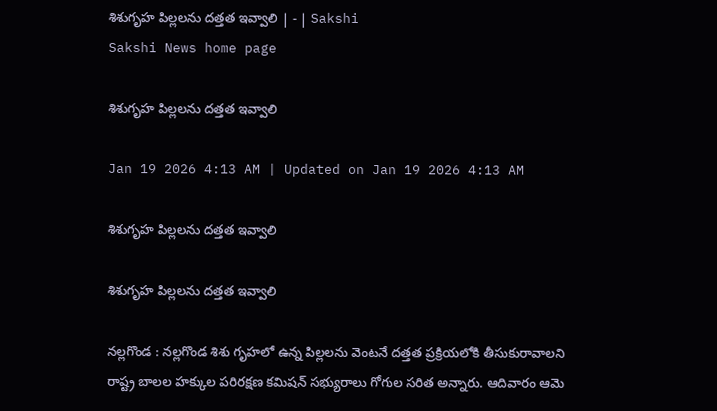శిశుగృహ పిల్లలను దత్తత ఇవ్వాలి | - | Sakshi
Sakshi News home page

శిశుగృహ పిల్లలను దత్తత ఇవ్వాలి

Jan 19 2026 4:13 AM | Updated on Jan 19 2026 4:13 AM

శిశుగృహ పిల్లలను దత్తత ఇవ్వాలి

శిశుగృహ పిల్లలను దత్తత ఇవ్వాలి

నల్లగొండ : నల్లగొండ శిశు గృహలో ఉన్న పిల్లలను వెంటనే దత్తత ప్రక్రియలోకి తీసుకురావాలని రాష్ట్ర బాలల హక్కుల పరిరక్షణ కమిషన్‌ సభ్యురాలు గోగుల సరిత అన్నారు. ఆదివారం ఆమె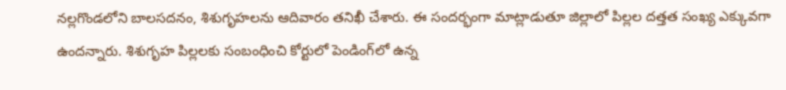నల్లగొండలోని బాలసదనం, శిశుగృహలను ఆదివారం తనిఖీ చేశారు. ఈ సందర్భంగా మాట్లాడుతూ జిల్లాలో పిల్లల దత్తత సంఖ్య ఎక్కువగా ఉందన్నారు. శిశుగృహ పిల్లలకు సంబంధించి కోర్టులో పెండింగ్‌లో ఉన్న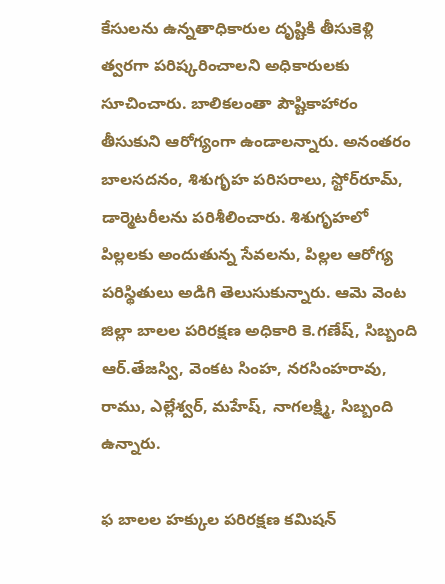కేసులను ఉన్నతాధికారుల దృష్టికి తీసుకెళ్లి త్వరగా పరిష్కరించాలని అధికారులకు సూచించారు. బాలికలంతా పౌష్టికాహారం తీసుకుని ఆరోగ్యంగా ఉండాలన్నారు. అనంతరం బాలసదనం, శిశుగృహ పరిసరాలు, స్టోర్‌రూమ్‌, డార్మెటరీలను పరిశీలించారు. శిశుగృహలో పిల్లలకు అందుతున్న సేవలను, పిల్లల ఆరోగ్య పరిస్థితులు అడిగి తెలుసుకున్నారు. ఆమె వెంట జిల్లా బాలల పరిరక్షణ అధికారి కె.గణేష్‌, సిబ్బంది ఆర్‌.తేజస్వి, వెంకట సింహ, నరసింహరావు, రాము, ఎల్లేశ్వర్‌, మహేష్‌, నాగలక్ష్మి, సిబ్బంది ఉన్నారు.

ఫ బాలల హక్కుల పరిరక్షణ కమిషన్‌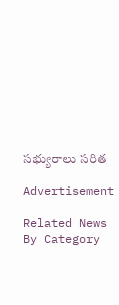సభ్యురాలు సరిత

Advertisement

Related News By Category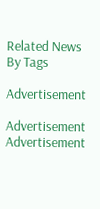Related News By Tags

Advertisement

Advertisement
Advertisement